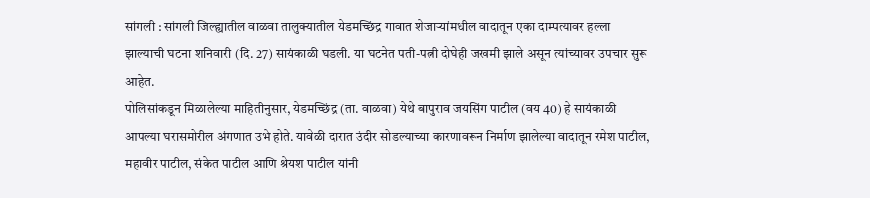सांगली : सांगली जिल्ह्यातील वाळवा तालुक्यातील येडमच्छिंद्र गावात शेजाऱ्यांमधील वादातून एका दाम्पत्यावर हल्ला झाल्याची घटना शनिवारी (दि. 27) सायंकाळी घडली. या घटनेत पती-पत्नी दोघेही जखमी झाले असून त्यांच्यावर उपचार सुरू आहेत.
पोलिसांकडून मिळालेल्या माहितीनुसार, येडमच्छिंद्र (ता. वाळवा) येथे बापुराव जयसिंग पाटील (वय 40) हे सायंकाळी आपल्या घरासमोरील अंगणात उभे होते. यावेळी दारात उंदीर सोडल्याच्या कारणावरून निर्माण झालेल्या वादातून रमेश पाटील, महावीर पाटील, संकेत पाटील आणि श्रेयश पाटील यांनी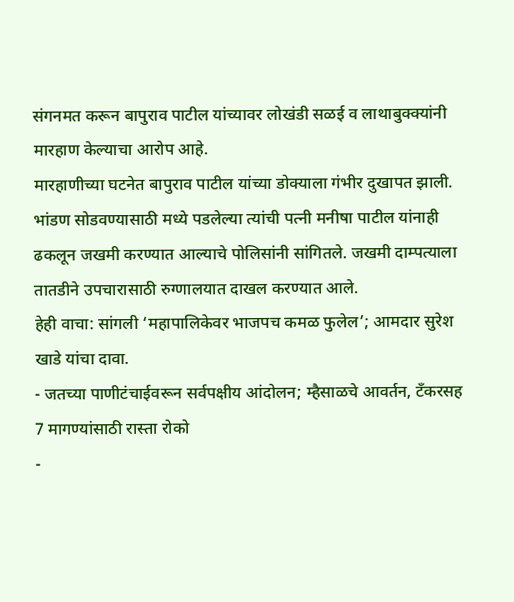संगनमत करून बापुराव पाटील यांच्यावर लोखंडी सळई व लाथाबुक्क्यांनी मारहाण केल्याचा आरोप आहे.
मारहाणीच्या घटनेत बापुराव पाटील यांच्या डोक्याला गंभीर दुखापत झाली. भांडण सोडवण्यासाठी मध्ये पडलेल्या त्यांची पत्नी मनीषा पाटील यांनाही ढकलून जखमी करण्यात आल्याचे पोलिसांनी सांगितले. जखमी दाम्पत्याला तातडीने उपचारासाठी रुग्णालयात दाखल करण्यात आले.
हेही वाचा: सांगली ‘महापालिकेवर भाजपच कमळ फुलेल’; आमदार सुरेश खाडे यांचा दावा.
- जतच्या पाणीटंचाईवरून सर्वपक्षीय आंदोलन; म्हैसाळचे आवर्तन, टँकरसह 7 मागण्यांसाठी रास्ता रोको
-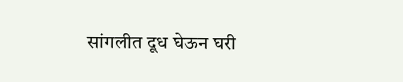सांगलीत दूध घेऊन घरी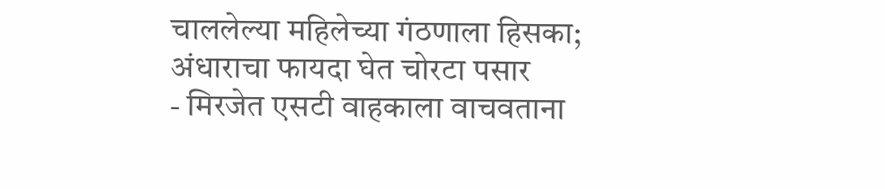चाललेल्या महिलेच्या गंठणाला हिसका; अंधाराचा फायदा घेत चोरटा पसार
- मिरजेत एसटी वाहकाला वाचवताना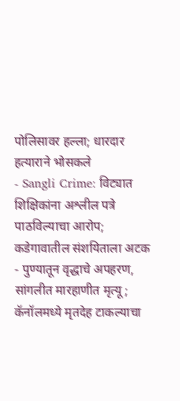पोलिसावर हल्ला; धारदार हत्याराने भोसकले
- Sangli Crime: विट्यात शिक्षिकांना अश्लील पत्रे पाठविल्याचा आरोप; कडेगावातील संशयिताला अटक
- पुण्यातून वृद्धाचे अपहरण, सांगलीत मारहाणीत मृत्यू; कॅनॉलमध्ये मृतदेह टाकल्याचा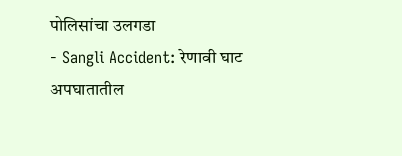पोलिसांचा उलगडा
- Sangli Accident: रेणावी घाट अपघातातील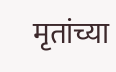मृतांच्या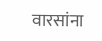वारसांना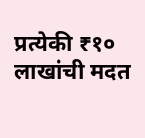प्रत्येकी ₹१० लाखांची मदत